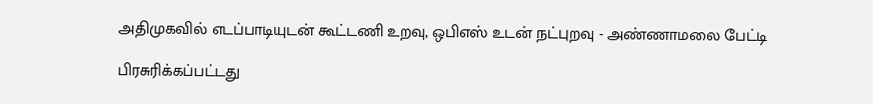அதிமுகவில் எடப்பாடியுடன் கூட்டணி உறவு, ஒபிஎஸ் உடன் நட்புறவு - அண்ணாமலை பேட்டி

பிரசுரிக்கப்பட்டது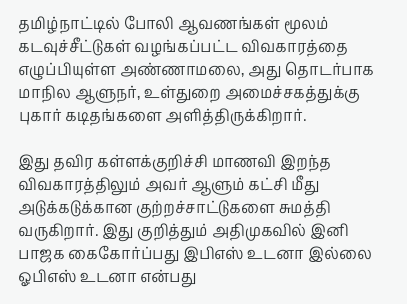தமிழ்நாட்டில் போலி ஆவணங்கள் மூலம் கடவுச்சீட்டுகள் வழங்கப்பட்ட விவகாரத்தை எழுப்பியுள்ள அண்ணாமலை, அது தொடர்பாக மாநில ஆளுநர், உள்துறை அமைச்சகத்துக்கு புகார் கடிதங்களை அளித்திருக்கிறார்.

இது தவிர கள்ளக்குறிச்சி மாணவி இறந்த விவகாரத்திலும் அவர் ஆளும் கட்சி மீது அடுக்கடுக்கான குற்றச்சாட்டுகளை சுமத்தி வருகிறார். இது குறித்தும் அதிமுகவில் இனி பாஜக கைகோர்ப்பது இபிஎஸ் உடனா இல்லை ஓபிஎஸ் உடனா என்பது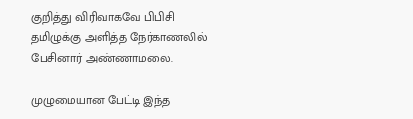குறித்து விரிவாகவே பிபிசி தமிழுக்கு அளித்த நேர்காணலில் பேசினார் அண்ணாமலை.

முழுமையான பேட்டி இந்த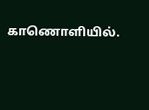காணொளியில்.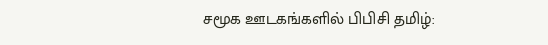சமூக ஊடகங்களில் பிபிசி தமிழ்: